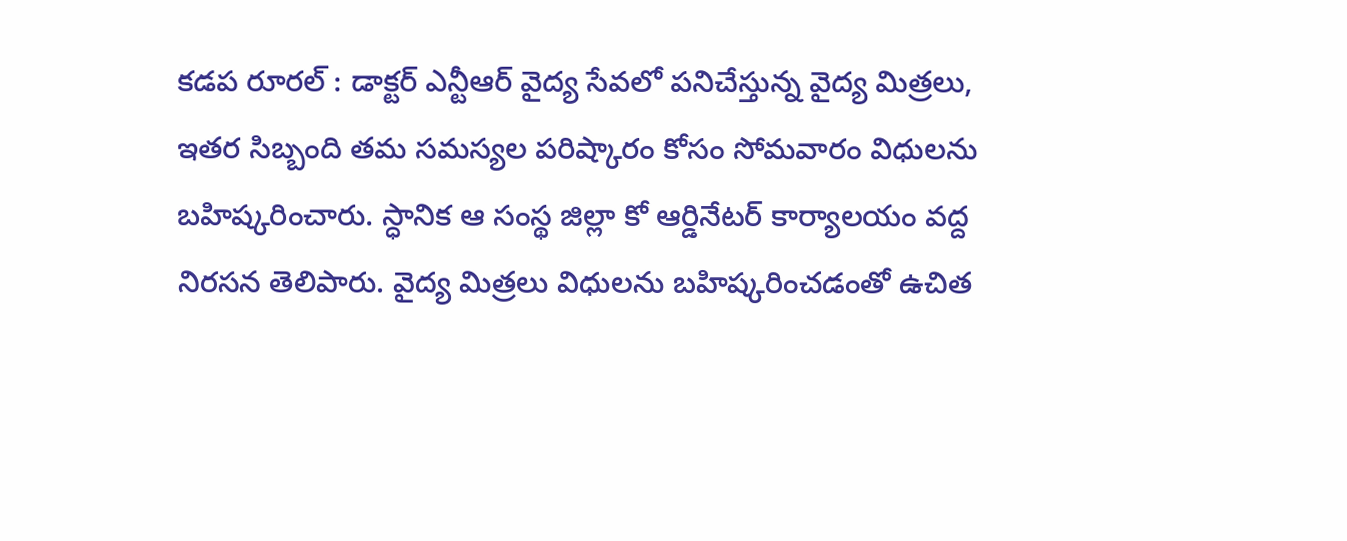కడప రూరల్ : డాక్టర్ ఎన్టీఆర్ వైద్య సేవలో పనిచేస్తున్న వైద్య మిత్రలు, ఇతర సిబ్బంది తమ సమస్యల పరిష్కారం కోసం సోమవారం విధులను బహిష్కరించారు. స్ధానిక ఆ సంస్థ జిల్లా కో ఆర్డినేటర్ కార్యాలయం వద్ద నిరసన తెలిపారు. వైద్య మిత్రలు విధులను బహిష్కరించడంతో ఉచిత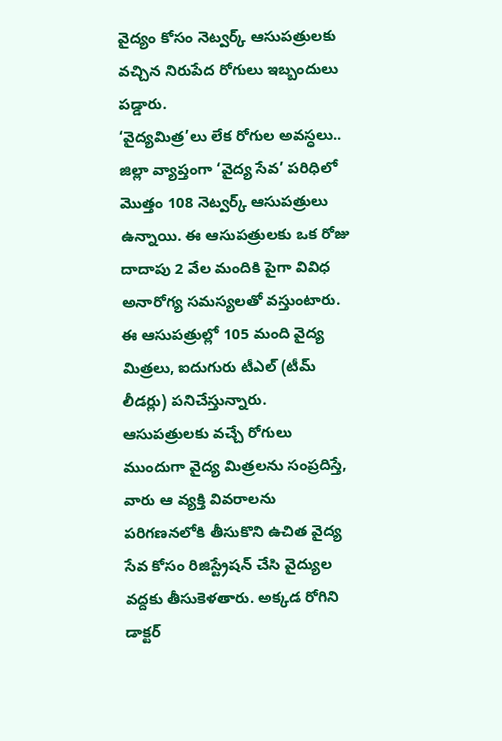వైద్యం కోసం నెట్వర్క్ ఆసుపత్రులకు వచ్చిన నిరుపేద రోగులు ఇబ్బందులు పడ్డారు.
‘వైద్యమిత్ర’లు లేక రోగుల అవస్ధలు..
జిల్లా వ్యాప్తంగా ‘వైద్య సేవ’ పరిధిలో మొత్తం 108 నెట్వర్క్ ఆసుపత్రులు ఉన్నాయి. ఈ ఆసుపత్రులకు ఒక రోజు దాదాపు 2 వేల మందికి పైగా వివిధ అనారోగ్య సమస్యలతో వస్తుంటారు. ఈ ఆసుపత్రుల్లో 105 మంది వైద్య మిత్రలు, ఐదుగురు టీఎల్ (టీమ్ లీడర్లు) పనిచేస్తున్నారు. ఆసుపత్రులకు వచ్చే రోగులు ముందుగా వైద్య మిత్రలను సంప్రదిస్తే, వారు ఆ వ్యక్తి వివరాలను పరిగణనలోకి తీసుకొని ఉచిత వైద్య సేవ కోసం రిజిస్ట్రేషన్ చేసి వైద్యుల వద్దకు తీసుకెళతారు. అక్కడ రోగిని డాక్టర్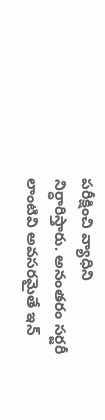పరీక్షించి వ్యాధిని నిర్ధారిస్తారు. అనంతరం సర్జరీ లాంటివి అవసరమైతే ఇన్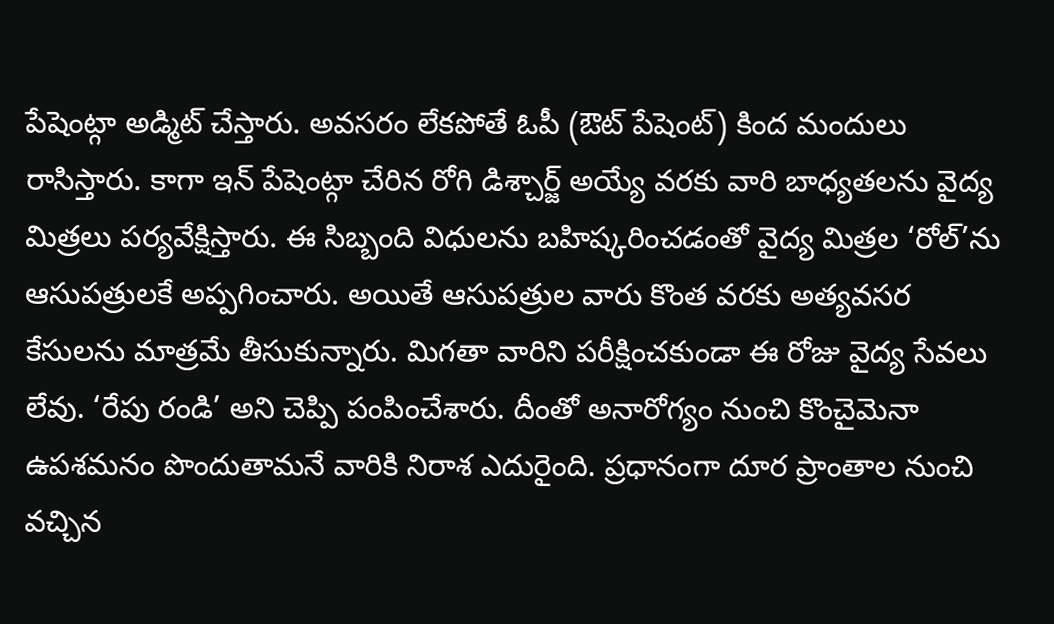పేషెంట్గా అడ్మిట్ చేస్తారు. అవసరం లేకపోతే ఓపీ (ఔట్ పేషెంట్) కింద మందులు రాసిస్తారు. కాగా ఇన్ పేషెంట్గా చేరిన రోగి డిశ్చార్జ్ అయ్యే వరకు వారి బాధ్యతలను వైద్య మిత్రలు పర్యవేక్షిస్తారు. ఈ సిబ్బంది విధులను బహిష్కరించడంతో వైద్య మిత్రల ‘రోల్’ను ఆసుపత్రులకే అప్పగించారు. అయితే ఆసుపత్రుల వారు కొంత వరకు అత్యవసర కేసులను మాత్రమే తీసుకున్నారు. మిగతా వారిని పరీక్షించకుండా ఈ రోజు వైద్య సేవలు లేవు. ‘రేపు రండి’ అని చెప్పి పంపించేశారు. దీంతో అనారోగ్యం నుంచి కొంచైమెనా ఉపశమనం పొందుతామనే వారికి నిరాశ ఎదురైంది. ప్రధానంగా దూర ప్రాంతాల నుంచి వచ్చిన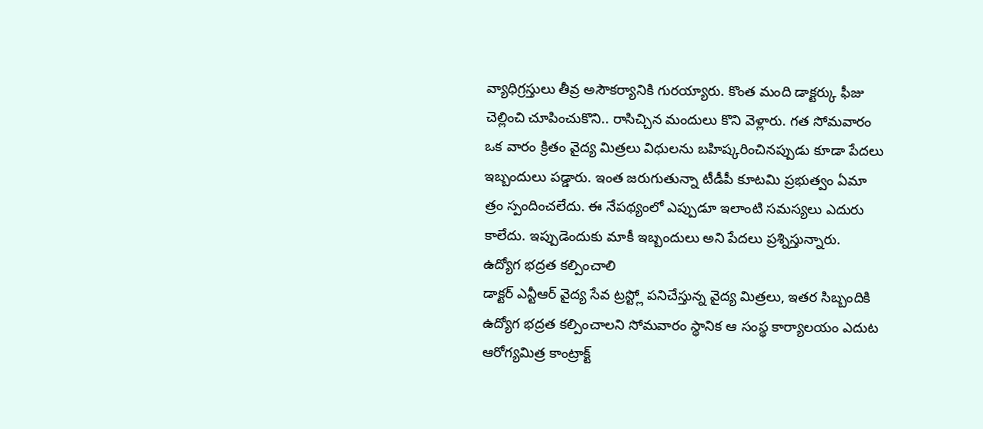వ్యాధిగ్రస్తులు తీవ్ర అసౌకర్యానికి గురయ్యారు. కొంత మంది డాక్టర్కు ఫీజు చెల్లించి చూపించుకొని.. రాసిచ్చిన మందులు కొని వెళ్లారు. గత సోమవారం ఒక వారం క్రితం వైద్య మిత్రలు విధులను బహిష్కరించినప్పుడు కూడా పేదలు ఇబ్బందులు పడ్డారు. ఇంత జరుగుతున్నా టీడీపీ కూటమి ప్రభుత్వం ఏమా త్రం స్పందించలేదు. ఈ నేపథ్యంలో ఎప్పుడూ ఇలాంటి సమస్యలు ఎదురు కాలేదు. ఇప్పుడెందుకు మాకీ ఇబ్బందులు అని పేదలు ప్రశ్నిస్తున్నారు.
ఉద్యోగ భద్రత కల్పించాలి
డాక్టర్ ఎన్టీఆర్ వైద్య సేవ ట్రస్ట్లో పనిచేస్తున్న వైద్య మిత్రలు, ఇతర సిబ్బందికి ఉద్యోగ భద్రత కల్పించాలని సోమవారం స్థానిక ఆ సంస్థ కార్యాలయం ఎదుట ఆరోగ్యమిత్ర కాంట్రాక్ట్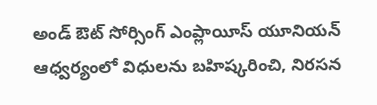అండ్ ఔట్ సోర్సింగ్ ఎంప్లాయీస్ యూనియన్ ఆధ్వర్యంలో విధులను బహిష్కరించి, నిరసన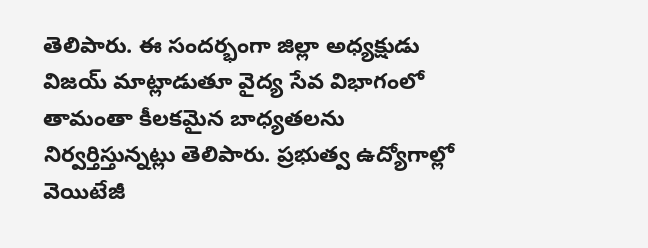తెలిపారు. ఈ సందర్భంగా జిల్లా అధ్యక్షుడు విజయ్ మాట్లాడుతూ వైద్య సేవ విభాగంలో తామంతా కీలకమైన బాధ్యతలను నిర్వర్తిస్తున్నట్లు తెలిపారు. ప్రభుత్వ ఉద్యోగాల్లో వెయిటేజీ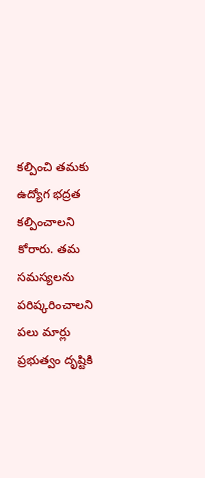కల్పించి తమకు ఉద్యోగ భద్రత కల్పించాలని కోరారు. తమ సమస్యలను పరిష్కరించాలని పలు మార్లు ప్రభుత్వం దృష్టికి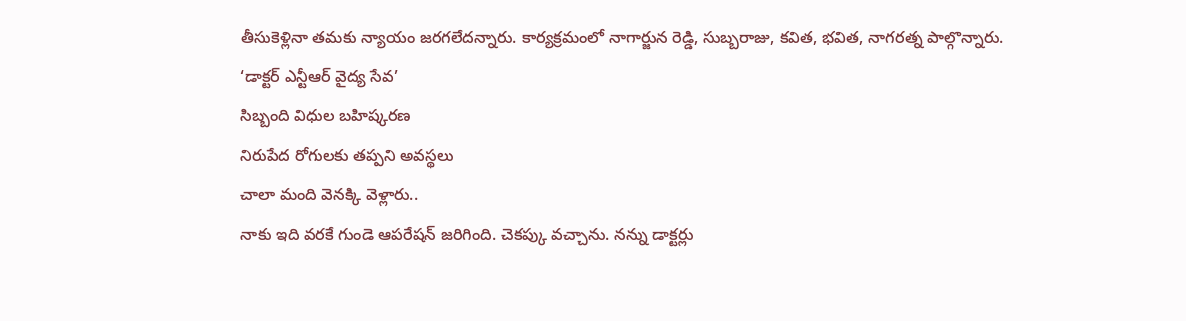తీసుకెళ్లినా తమకు న్యాయం జరగలేదన్నారు. కార్యక్రమంలో నాగార్జున రెడ్డి, సుబ్బరాజు, కవిత, భవిత, నాగరత్న పాల్గొన్నారు.
‘డాక్టర్ ఎన్టీఆర్ వైద్య సేవ’
సిబ్బంది విధుల బహిష్కరణ
నిరుపేద రోగులకు తప్పని అవస్థలు
చాలా మంది వెనక్కి వెళ్లారు..
నాకు ఇది వరకే గుండె ఆపరేషన్ జరిగింది. చెకప్కు వచ్చాను. నన్ను డాక్టర్లు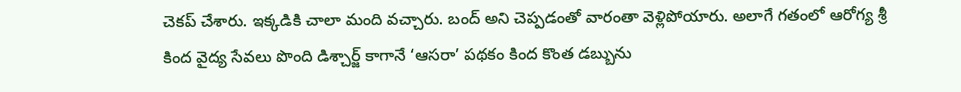చెకప్ చేశారు. ఇక్కడికి చాలా మంది వచ్చారు. బంద్ అని చెప్పడంతో వారంతా వెళ్లిపోయారు. అలాగే గతంలో ఆరోగ్య శ్రీ కింద వైద్య సేవలు పొంది డిశ్చార్జ్ కాగానే ‘ఆసరా’ పథకం కింద కొంత డబ్బును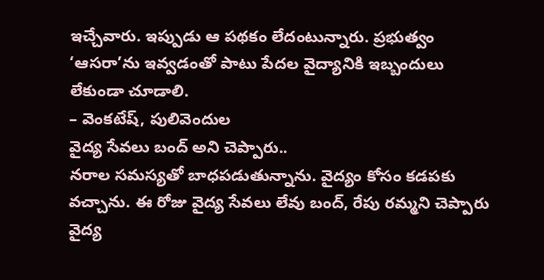ఇచ్చేవారు. ఇప్పుడు ఆ పథకం లేదంటున్నారు. ప్రభుత్వం ‘ఆసరా’ను ఇవ్వడంతో పాటు పేదల వైద్యానికి ఇబ్బందులు లేకుండా చూడాలి.
– వెంకటేష్, పులివెందుల
వైద్య సేవలు బంద్ అని చెప్పారు..
నరాల సమస్యతో బాధపడుతున్నాను. వైద్యం కోసం కడపకు వచ్చాను. ఈ రోజు వైద్య సేవలు లేవు బంద్, రేపు రమ్మని చెప్పారు వైద్య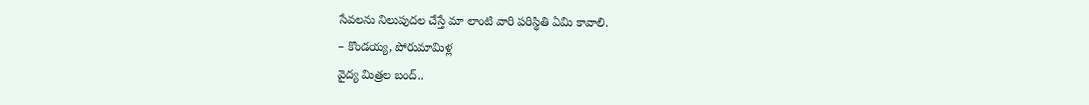సేవలను నిలుపుదల చేస్తే మా లాంటి వారి పరిస్థితి ఏమి కావాలి.
– కొండయ్య, పోరుమామిళ్ల
వైద్య మిత్రల బంద్..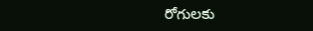రోగులకు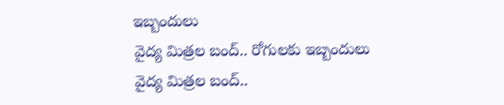ఇబ్బందులు
వైద్య మిత్రల బంద్.. రోగులకు ఇబ్బందులు
వైద్య మిత్రల బంద్..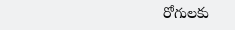రోగులకు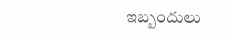ఇబ్బందులు